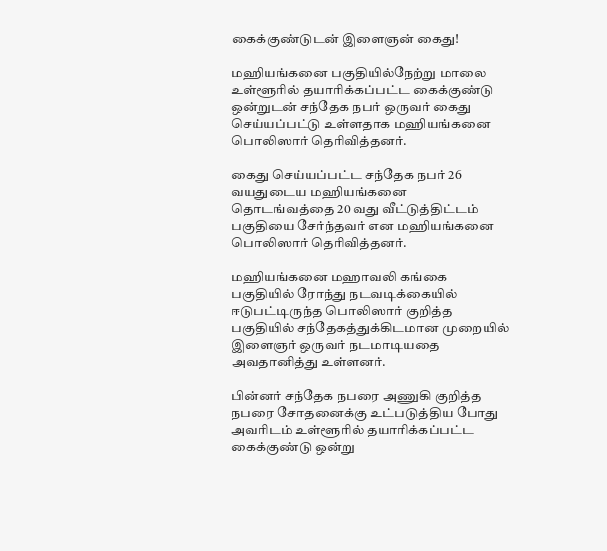கைக்குண்டுடன் இளைஞன் கைது!

மஹியங்கனை பகுதியில்நேற்று மாலை உள்ளூரில் தயாரிக்கப்பட்ட கைக்குண்டு ஒன்றுடன் சந்தேக நபர் ஒருவர் கைது செய்யப்பட்டு உள்ளதாக மஹியங்கனை பொலிஸார் தெரிவித்தனர்.

கைது செய்யப்பட்ட சந்தேக நபர் 26 வயதுடைய மஹியங்கனை தொடங்வத்தை 20 வது வீட்டுத்திட்டம் பகுதியை சேர்ந்தவர் என மஹியங்கனை பொலிஸார் தெரிவித்தனர்.

மஹியங்கனை மஹாவலி கங்கை பகுதியில் ரோந்து நடவடிக்கையில் ஈடுபட்டிருந்த பொலிஸார் குறித்த பகுதியில் சந்தேகத்துக்கிடமான முறையில் இளைஞர் ஒருவர் நடமாடியதை அவதானித்து உள்ளனர்.

பின்னர் சந்தேக நபரை அணுகி குறித்த நபரை சோதனைக்கு உட்படுத்திய போது அவரிடம் உள்ளூரில் தயாரிக்கப்பட்ட கைக்குண்டு ஒன்று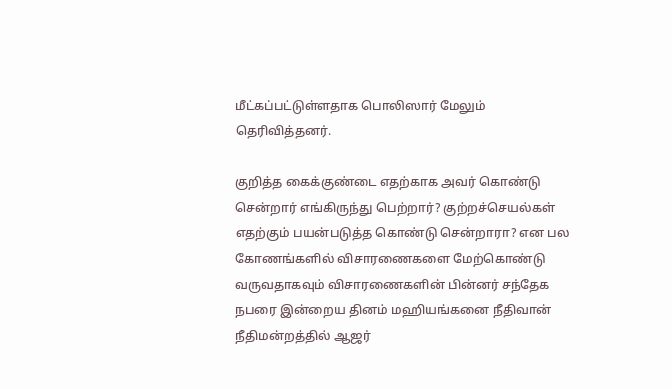மீட்கப்பட்டுள்ளதாக பொலிஸார் மேலும் தெரிவித்தனர்.

குறித்த கைக்குண்டை எதற்காக அவர் கொண்டு சென்றார் எங்கிருந்து பெற்றார்? குற்றச்செயல்கள் எதற்கும் பயன்படுத்த கொண்டு சென்றாரா? என பல கோணங்களில் விசாரணைகளை மேற்கொண்டு வருவதாகவும் விசாரணைகளின் பின்னர் சந்தேக நபரை இன்றைய தினம் மஹியங்கனை நீதிவான் நீதிமன்றத்தில் ஆஜர்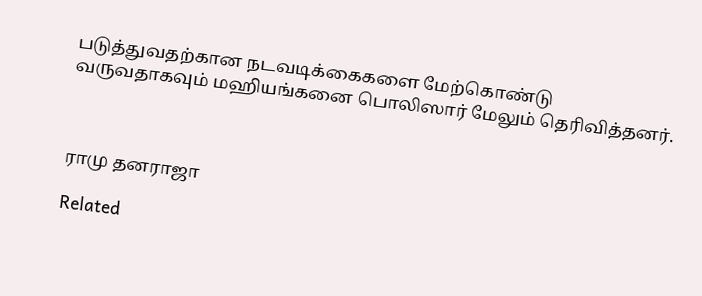படுத்துவதற்கான நடவடிக்கைகளை மேற்கொண்டு வருவதாகவும் மஹியங்கனை பொலிஸார் மேலும் தெரிவித்தனர்.



ராமு தனராஜா

Related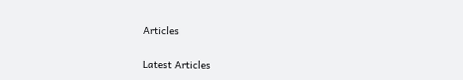Articles

Latest Articles